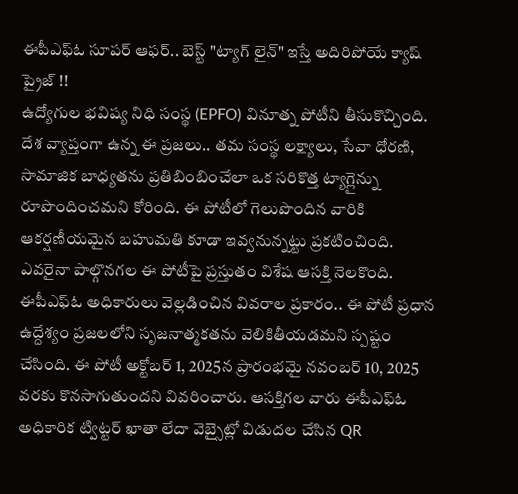ఈపీఎఫ్ఓ సూపర్ ఆఫర్.. బెస్ట్ "ట్యాగ్ లైన్" ఇస్తే అదిరిపోయే క్యాష్ ప్రైజ్ !!
ఉద్యోగుల భవిష్య నిధి సంస్థ (EPFO) వినూత్న పోటీని తీసుకొచ్చింది. దేశ వ్యాప్తంగా ఉన్న ఈ ప్రజలు.. తమ సంస్థ లక్ష్యాలు, సేవా ధోరణి, సామాజిక బాధ్యతను ప్రతిబింబించేలా ఒక సరికొత్త ట్యాగ్లైన్ను రూపొందించమని కోరింది. ఈ పోటీలో గెలుపొందిన వారికి ఆకర్షణీయమైన బహుమతి కూడా ఇవ్వనున్నట్టు ప్రకటించింది. ఎవరైనా పాల్గొనగల ఈ పోటీపై ప్రస్తుతం విశేష ఆసక్తి నెలకొంది.
ఈపీఎఫ్ఓ అధికారులు వెల్లడించిన వివరాల ప్రకారం.. ఈ పోటీ ప్రధాన ఉద్దేశ్యం ప్రజలలోని సృజనాత్మకతను వెలికితీయడమని స్పష్టం చేసింది. ఈ పోటీ అక్టోబర్ 1, 2025న ప్రారంభమై నవంబర్ 10, 2025 వరకు కొనసాగుతుందని వివరించారు. ఆసక్తిగల వారు ఈపీఎఫ్ఓ అధికారిక ట్విట్టర్ ఖాతా లేదా వెబ్సైట్లో విడుదల చేసిన QR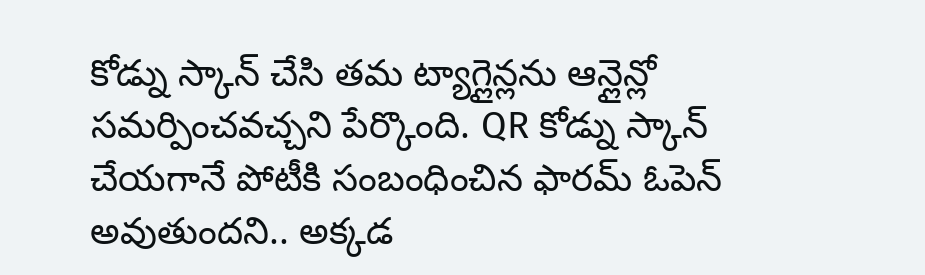కోడ్ను స్కాన్ చేసి తమ ట్యాగ్లైన్లను ఆన్లైన్లో సమర్పించవచ్చని పేర్కొంది. QR కోడ్ను స్కాన్ చేయగానే పోటీకి సంబంధించిన ఫారమ్ ఓపెన్ అవుతుందని.. అక్కడ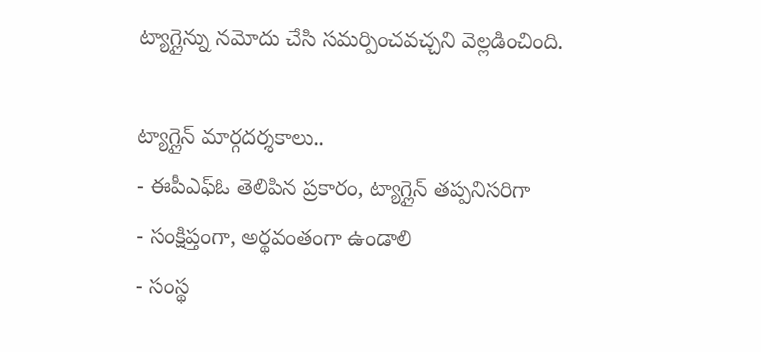ట్యాగ్లైన్ను నమోదు చేసి సమర్పించవచ్చని వెల్లడించింది.

ట్యాగ్లైన్ మార్గదర్శకాలు..
- ఈపీఎఫ్ఓ తెలిపిన ప్రకారం, ట్యాగ్లైన్ తప్పనిసరిగా
- సంక్షిప్తంగా, అర్థవంతంగా ఉండాలి
- సంస్థ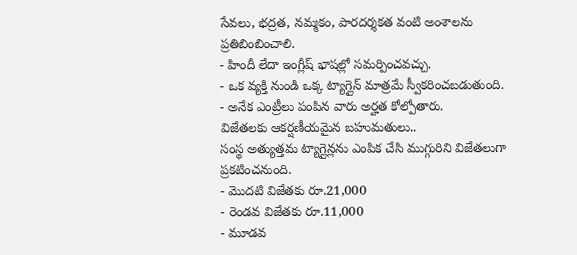సేవలు, భద్రత, నమ్మకం, పారదర్శకత వంటి అంశాలను ప్రతిబింబించాలి.
- హిందీ లేదా ఇంగ్లీష్ భాషల్లో సమర్పించవచ్చు.
- ఒక వ్యక్తి నుండి ఒక్క ట్యాగ్లైన్ మాత్రమే స్వీకరించబడుతుంది.
- అనేక ఎంట్రీలు పంపిన వారు అర్హత కోల్పోతారు.
విజేతలకు ఆకర్షణీయమైన బహుమతులు..
సంస్థ అత్యుత్తమ ట్యాగ్లైన్లను ఎంపిక చేసి ముగ్గురిని విజేతలుగా ప్రకటించనుంది.
- మొదటి విజేతకు రూ.21,000
- రెండవ విజేతకు రూ.11,000
- మూడవ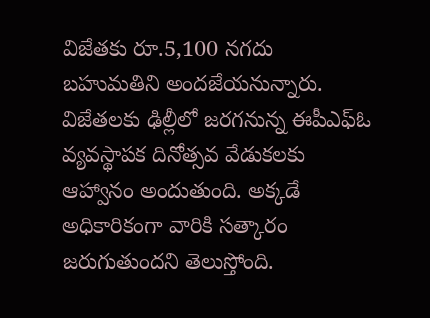విజేతకు రూ.5,100 నగదు బహుమతిని అందజేయనున్నారు.
విజేతలకు ఢిల్లీలో జరగనున్న ఈపీఎఫ్ఓ వ్యవస్థాపక దినోత్సవ వేడుకలకు ఆహ్వానం అందుతుంది. అక్కడే అధికారికంగా వారికి సత్కారం జరుగుతుందని తెలుస్తోంది.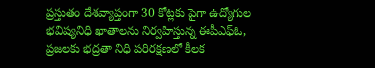ప్రస్తుతం దేశవ్యాప్తంగా 30 కోట్లకు పైగా ఉద్యోగుల భవిష్యనిధి ఖాతాలను నిర్వహిస్తున్న ఈపీఎఫ్ఓ, ప్రజలకు భద్రతా నిధి పరిరక్షణలో కీలక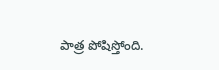పాత్ర పోషిస్తోంది.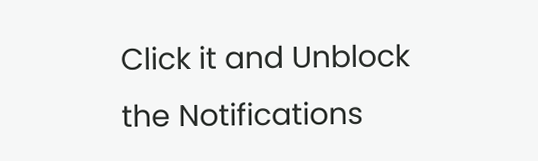Click it and Unblock the Notifications